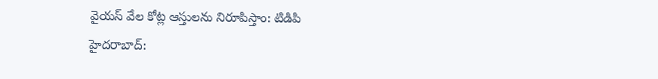వైయస్ వేల కోట్ల ఆస్తులను నిరూపిస్తాం: టిడిపి
హైదరాబాద్: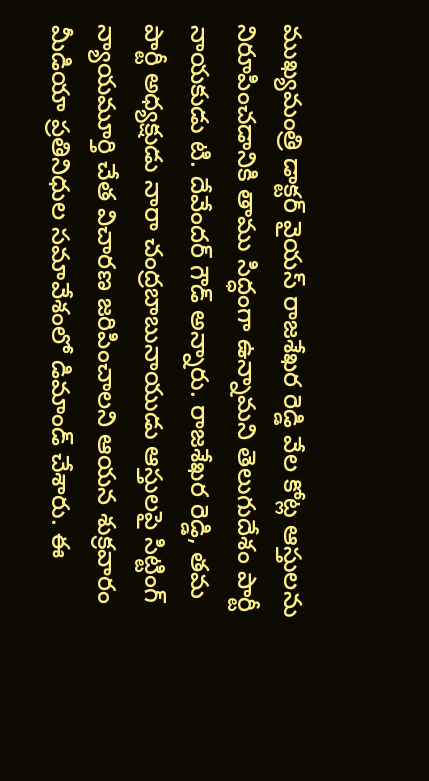ముఖ్యమంత్రి డాక్టర్ వైయస్ రాజశేఖర రెడ్డి వేల కోట్ల ఆస్తులను నిరూపించడానికి తాము సిద్ధంగా ఉన్నామని తెలుగుదేశం పార్టీ నాయకుడు టి. దేవేందర్ గౌడ్ అన్నారు. రాజశేఖర రెడ్డి, తమ పార్టీ అధ్యక్షుడు నారా చంద్రబాబునాయుడు ఆస్తులపై సిట్టింగ్ న్యాయమూర్తి చేత విచారణ జరిపించాలని ఆయన శుక్రవారం మీడియా ప్రతినిధుల సమావేశంలో డిమాండ్ చేశారు. ఈ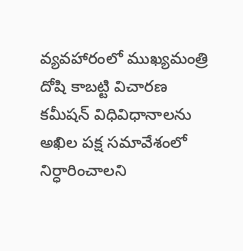వ్యవహారంలో ముఖ్యమంత్రి దోషి కాబట్టి విచారణ కమీషన్ విధివిధానాలను అఖిల పక్ష సమావేశంలో నిర్ధారించాలని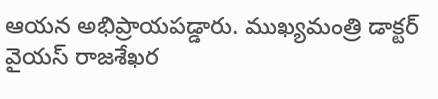ఆయన అభిప్రాయపడ్డారు. ముఖ్యమంత్రి డాక్టర్ వైయస్ రాజశేఖర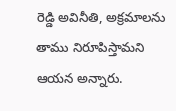రెడ్డి అవినీతి, అక్రమాలను తాము నిరూపిస్తామని ఆయన అన్నారు.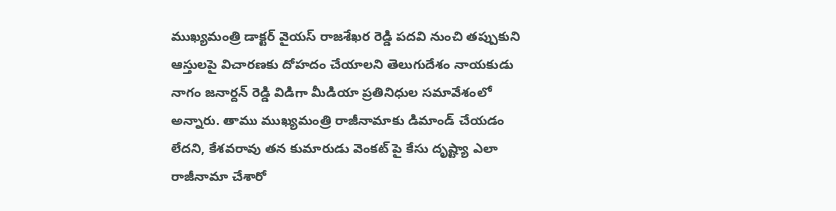ముఖ్యమంత్రి డాక్టర్ వైయస్ రాజశేఖర రెడ్డి పదవి నుంచి తప్పుకుని ఆస్తులపై విచారణకు దోహదం చేయాలని తెలుగుదేశం నాయకుడు నాగం జనార్దన్ రెడ్డి విడిగా మీడియా ప్రతినిధుల సమావేశంలో అన్నారు. తాము ముఖ్యమంత్రి రాజీనామాకు డిమాండ్ చేయడం లేదని, కేశవరావు తన కుమారుడు వెంకట్ పై కేసు దృష్ట్యా ఎలా రాజీనామా చేశారో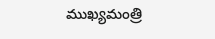ముఖ్యమంత్రి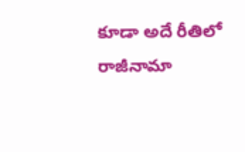కూడా అదే రీతిలో రాజీనామా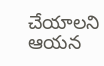చేయాలని ఆయన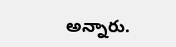అన్నారు.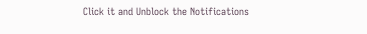Click it and Unblock the Notifications